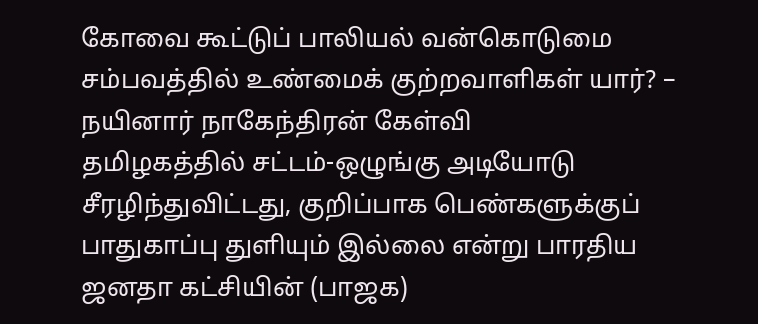கோவை கூட்டுப் பாலியல் வன்கொடுமை சம்பவத்தில் உண்மைக் குற்றவாளிகள் யார்? – நயினார் நாகேந்திரன் கேள்வி
தமிழகத்தில் சட்டம்-ஒழுங்கு அடியோடு சீரழிந்துவிட்டது, குறிப்பாக பெண்களுக்குப் பாதுகாப்பு துளியும் இல்லை என்று பாரதிய ஜனதா கட்சியின் (பாஜக)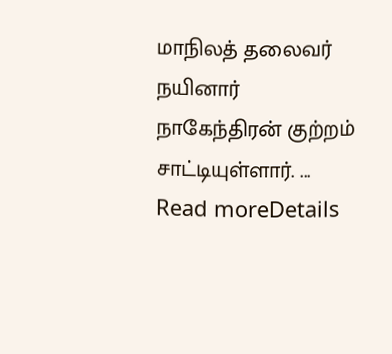மாநிலத் தலைவர் நயினார் நாகேந்திரன் குற்றம் சாட்டியுள்ளார். ...
Read moreDetails